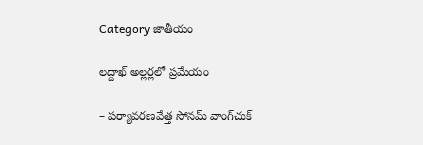Category జాతీయం

లద్దాఖ్‌ అల్లర్లలో ప్రమేయం

– పర్యావరణవేత్త సోనమ్‌ ‌వాంగ్‌చుక్‌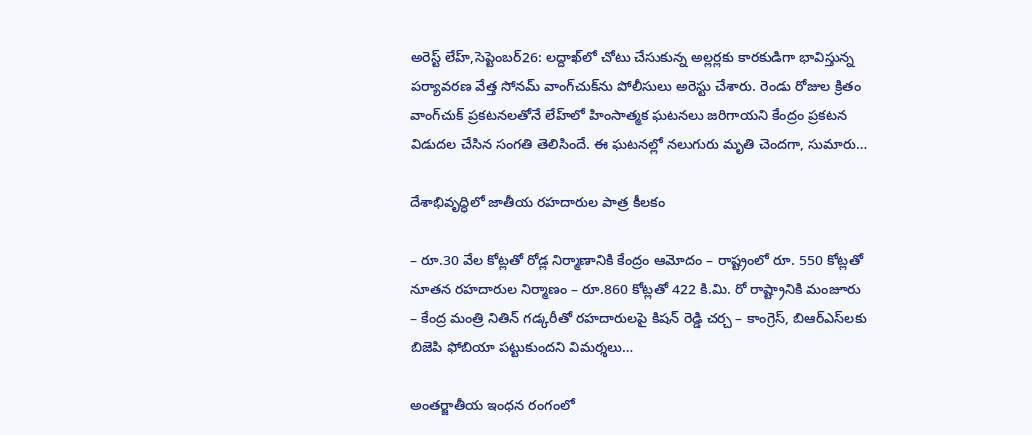అరెస్ట్‌ లేహ్‌,సెప్టెంబర్‌26: లద్దాఖ్‌లో చోటు చేసుకున్న అల్లర్లకు కారకుడిగా భావిస్తున్న పర్యావరణ వేత్త సోనమ్‌ ‌వాంగ్‌చుక్‌ను పోలీసులు అరెస్టు చేశారు. రెండు రోజుల క్రితం వాంగ్‌చుక్‌ ‌ప్రకటనలతోనే లేహ్‌లో హింసాత్మక ఘటనలు జరిగాయని కేంద్రం ప్రకటన విడుదల చేసిన సంగతి తెలిసిందే. ఈ ఘటనల్లో నలుగురు మృతి చెందగా, సుమారు…

దేశాభివృద్ధిలో జాతీయ రహదారుల పాత్ర కీలకం

– రూ.30 వేల కోట్లతో రోడ్ల నిర్మాణానికి కేంద్రం ఆమోదం – రాష్ట్రంలో రూ. 550 కోట్లతో నూతన రహదారుల నిర్మాణం – రూ.860 కోట్లతో 422 కి.మి. రో రాష్ట్రానికి మంజూరు – కేంద్ర మంత్రి నితిన్‌ ‌గడ్కరీతో రహదారులపై కిషన్‌ ‌రెడ్డి చర్చ – కాంగ్రెస్‌, బిఆర్‌ఎస్‌లకు బిజెపి ఫోబియా పట్టుకుందని విమర్శలు…

అంతర్జాతీయ ఇంధన రంగంలో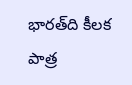భారత్‌ది కీలక పాత్ర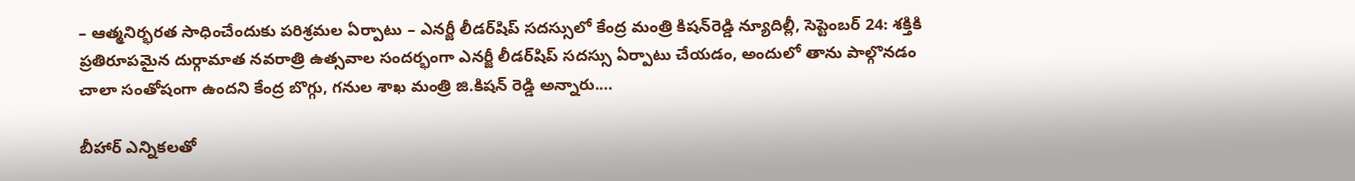– ఆత్మనిర్భరత సాధించేందుకు పరిశ్రమల ఏర్పాటు – ఎనర్జీ లీడర్‌షిప్‌ సదస్సులో కేంద్ర మంత్రి కిషన్‌రెడ్డి న్యూదిల్లీ, సెప్టెంబర్‌ 24: శక్తికి ప్రతిరూపమైన దుర్గామాత నవరాత్రి ఉత్సవాల సందర్భంగా ఎనర్జీ లీడర్‌షిప్‌ సదస్సు ఏర్పాటు చేయడం, అందులో తాను పాల్గొనడం చాలా సంతోషంగా ఉందని కేంద్ర బొగ్గు, గనుల శాఖ మంత్రి జి.కిషన్‌ రెడ్డి అన్నారు.…

బీహార్‌ ఎన్నికలతో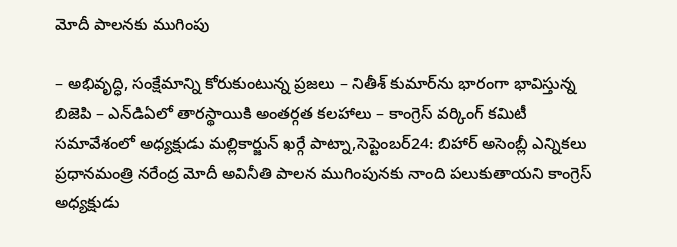మోదీ పాలనకు ముగింపు

– అభివృద్ధి, సంక్షేమాన్ని కోరుకుంటున్న ప్రజలు – నితీశ్‌ ‌కుమార్‌ను భారంగా భావిస్తున్న బిజెపి – ఎన్‌డిఏలో తారస్థాయికి అంతర్గత కలహాలు – కాంగ్రెస్‌ ‌వర్కింగ్‌ ‌కమిటీ సమావేశంలో అధ్యక్షుడు మల్లికార్జున్‌ ‌ఖర్గే పాట్నా,సెప్టెంబర్‌24: బిహార్‌ అసెంబ్లీ ఎన్నికలు ప్రధానమంత్రి నరేంద్ర మోదీ అవినీతి పాలన ముగింపునకు నాంది పలుకుతాయని కాంగ్రెస్‌ అధ్యక్షుడు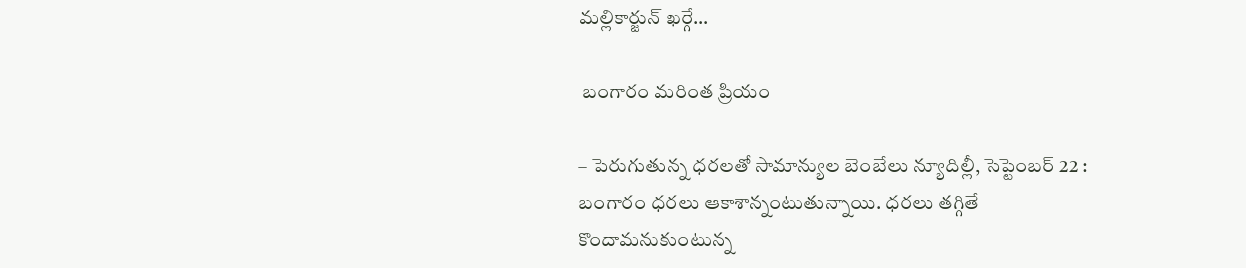మల్లికార్జున్‌ ‌ఖర్గే…

 బంగారం మరింత ప్రియం

– పెరుగుతున్న ధరలతో సామాన్యుల బెంబేలు న్యూదిల్లీ, సెప్టెంబర్ 22 : బంగారం ధరలు ఆకాశాన్నంటుతున్నాయి. ధరలు తగ్గితే కొందామనుకుంటున్న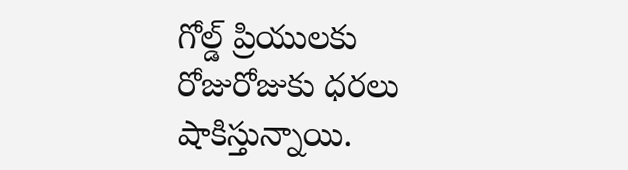గోల్డ్ ‌ప్రియులకు రోజురోజుకు ధరలు షాకిస్తున్నాయి.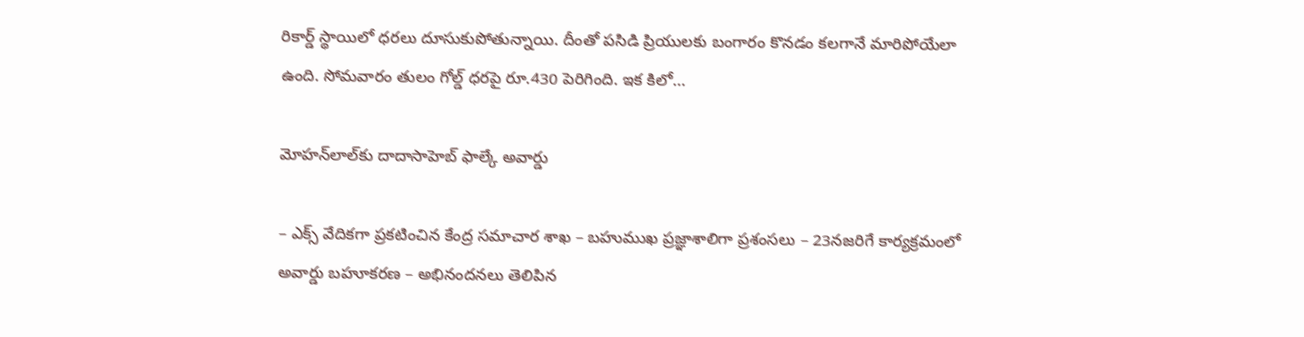రికార్డ్ ‌స్థాయిలో ధరలు దూసుకుపోతున్నాయి. దీంతో పసిడి ప్రియులకు బంగారం కొనడం కలగానే మారిపోయేలా ఉంది. సోమవారం తులం గోల్డ్ ‌ధరపై రూ.430 పెరిగింది. ఇక కిలో…

మోహన్‌లాల్‌కు దాదాసాహెబ్‌ ‌ఫాల్కే అవార్డు

– ఎక్స్ ‌వేదికగా ప్రకటించిన కేంద్ర సమాచార శాఖ – బహుముఖ ప్రజ్ఞాశాలిగా ప్రశంసలు – 23నజరిగే కార్యక్రమంలో అవార్డు బహూకరణ – అభినందనలు తెలిపిన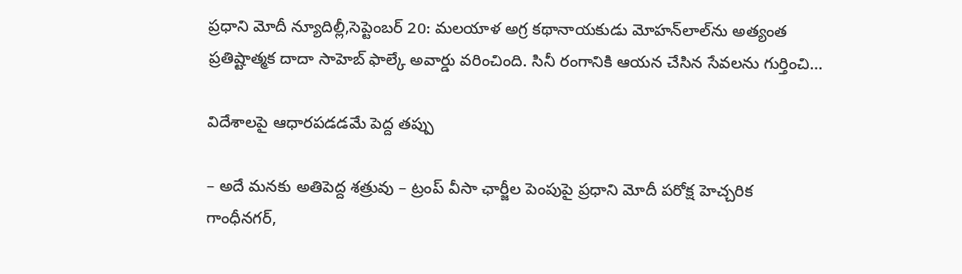ప్రధాని మోదీ న్యూదిల్లీ,సెప్టెంబర్‌ 20: మలయాళ అగ్ర కథానాయకుడు మోహన్‌లాల్‌ను అత్యంత ప్రతిష్టాత్మక దాదా సాహెబ్‌ ‌ఫాల్కే అవార్డు వరించింది. సినీ రంగానికి ఆయన చేసిన సేవలను గుర్తించి…

విదేశాలపై ఆధారపడడమే పెద్ద తప్పు

– అదే మనకు అతిపెద్ద శత్రువు – ట్రంప్‌ వీసా ఛార్జీల పెంపుపై ప్రధాని మోదీ పరోక్ష హెచ్చరిక గాంధీనగర్‌,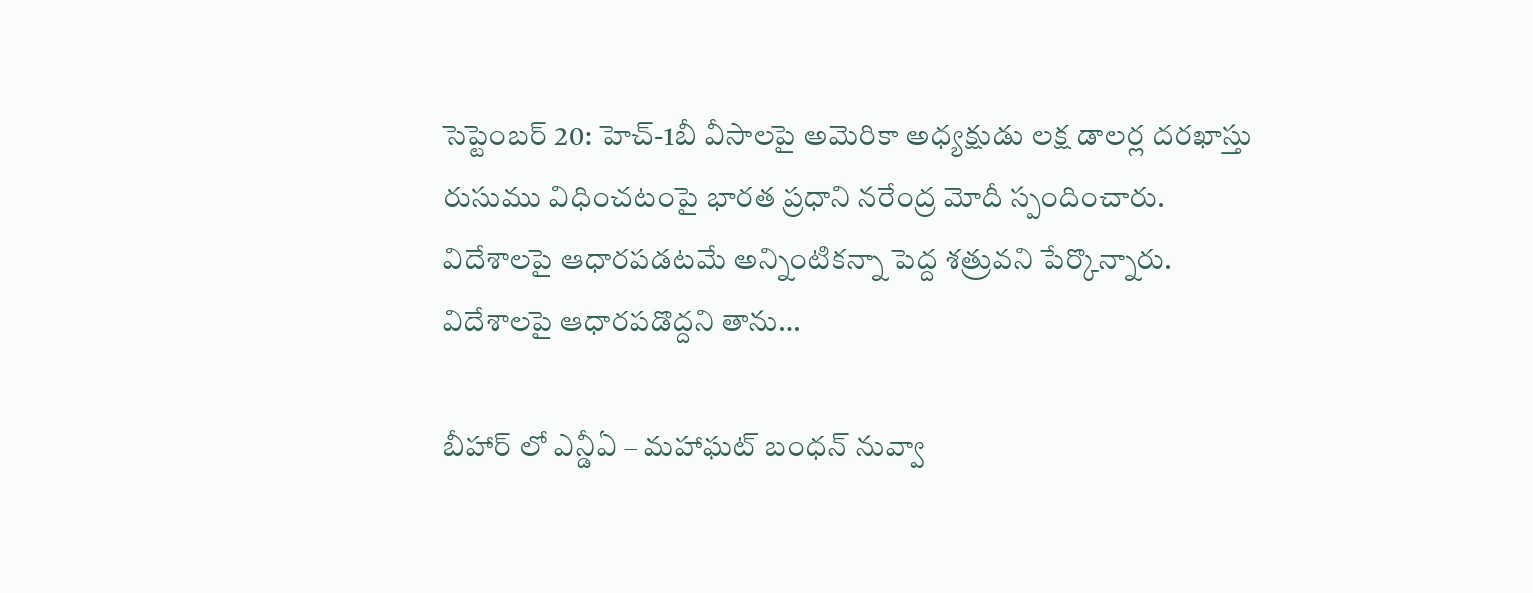సెప్టెంబర్‌ 20: హెచ్‌-1బీ వీసాలపై అమెరికా అధ్యక్షుడు లక్ష డాలర్ల దరఖాస్తు రుసుము విధించటంపై భారత ప్రధాని నరేంద్ర మోదీ స్పందించారు. విదేశాలపై ఆధారపడటమే అన్నింటికన్నా పెద్ద శత్రువని పేర్కొన్నారు. విదేశాలపై ఆధారపడొద్దని తాను…

బీహార్ లో ఎన్డీఏ – మహాఘట్ బంధన్ నువ్వా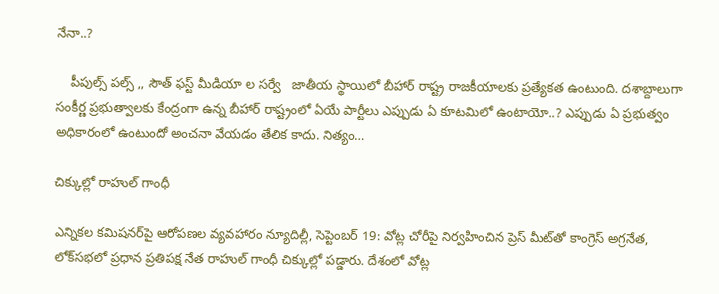నేనా..?

    పీపుల్స్ పల్స్ ,, సౌత్ ఫస్ట్ మీడియా ల సర్వే   జాతీయ స్థాయిలో బీహార్ రాష్ట్ర రాజకీయాలకు ప్రత్యేకత ఉంటుంది. దశాబ్దాలుగా సంకీర్ణ ప్రభుత్వాలకు కేంద్రంగా ఉన్న బీహార్ రాష్ట్రంలో ఏయే పార్టీలు ఎప్పుడు ఏ కూటమిలో ఉంటాయో..? ఎప్పుడు ఏ ప్రభుత్వం అధికారంలో ఉంటుందో అంచనా వేయడం తేలిక కాదు. నిత్యం…

చిక్కుల్లో రాహుల్‌ ‌గాంధీ

ఎన్నికల కమిషనర్‌పై ఆరోపణల వ్య‌వ‌హారం న్యూదిల్లీ, సెప్టెంబర్‌ 19: వోట్ల చోరీపై నిర్వహించిన ప్రెస్‌ ‌మీట్‌తో కాంగ్రెస్‌ అ‌గ్రనేత, లోక్‌సభలో ప్రధాన ప్రతిపక్ష నేత రాహుల్‌ ‌గాంధీ చిక్కుల్లో పడ్డారు. దేశంలో వోట్ల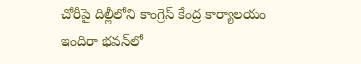చోరీపై దిల్లీలోని కాంగ్రెస్‌ ‌కేంద్ర కార్యాలయం ఇందిరా భవన్‌లో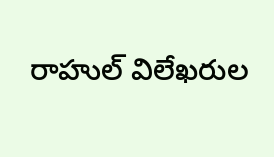రాహుల్‌ ‌విలేఖరుల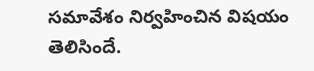సమావేశం నిర్వహించిన విషయం తెలిసిందే.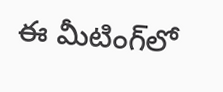ఈ మీటింగ్‌లో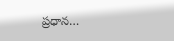ప్రధాన…